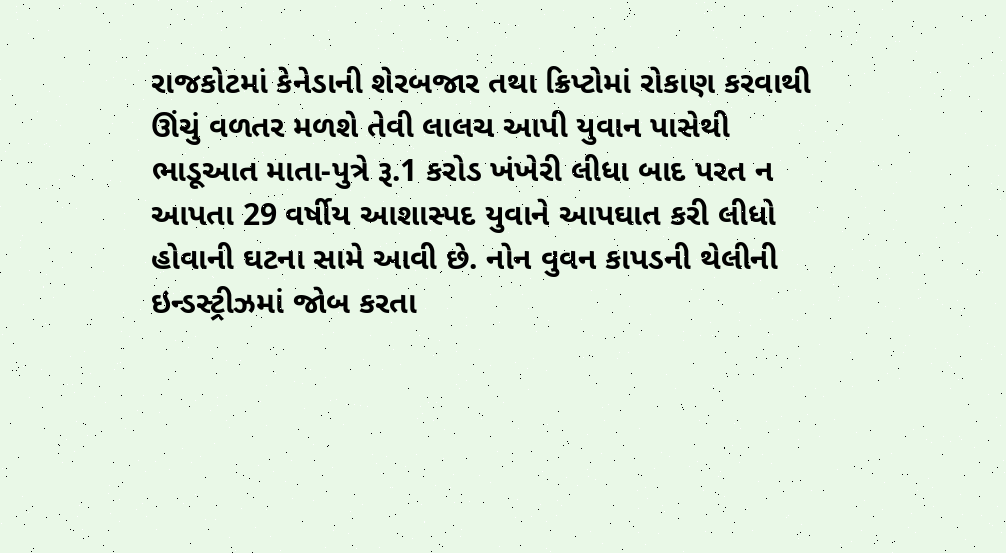રાજકોટમાં કેનેડાની શેરબજાર તથા ક્રિપ્ટોમાં રોકાણ કરવાથી ઊંચું વળતર મળશે તેવી લાલચ આપી યુવાન પાસેથી ભાડૂઆત માતા-પુત્રે રૂ.1 કરોડ ખંખેરી લીધા બાદ પરત ન આપતા 29 વર્ષીય આશાસ્પદ યુવાને આપઘાત કરી લીધો હોવાની ઘટના સામે આવી છે. નોન વુવન કાપડની થેલીની ઇન્ડસ્ટ્રીઝમાં જોબ કરતા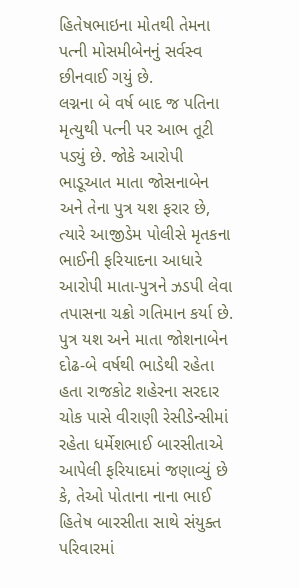હિતેષભાઇના મોતથી તેમના પત્ની મોસમીબેનનું સર્વસ્વ છીનવાઈ ગયું છે.
લગ્નના બે વર્ષ બાદ જ પતિના મૃત્યુથી પત્ની પર આભ તૂટી પડ્યું છે. જોકે આરોપી ભાડૂઆત માતા જોસનાબેન અને તેના પુત્ર યશ ફરાર છે, ત્યારે આજીડેમ પોલીસે મૃતકના ભાઈની ફરિયાદના આધારે આરોપી માતા-પુત્રને ઝડપી લેવા તપાસના ચક્રો ગતિમાન કર્યા છે.
પુત્ર યશ અને માતા જોશનાબેન દોઢ-બે વર્ષથી ભાડેથી રહેતા હતા રાજકોટ શહેરના સરદાર ચોક પાસે વીરાણી રેસીડેન્સીમાં રહેતા ધર્મેશભાઈ બારસીતાએ આપેલી ફરિયાદમાં જણાવ્યું છે કે, તેઓ પોતાના નાના ભાઈ હિતેષ બારસીતા સાથે સંયુક્ત પરિવારમાં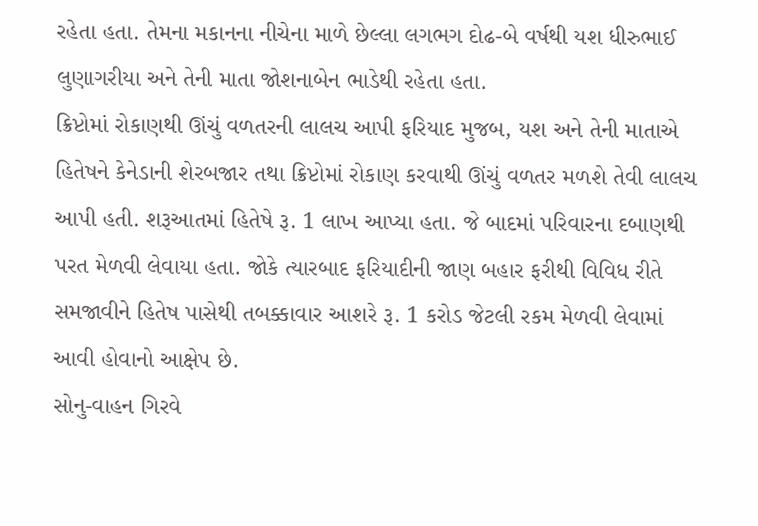રહેતા હતા. તેમના મકાનના નીચેના માળે છેલ્લા લગભગ દોઢ-બે વર્ષથી યશ ધીરુભાઈ લુણાગરીયા અને તેની માતા જોશનાબેન ભાડેથી રહેતા હતા.
ક્રિપ્ટોમાં રોકાણથી ઊંચું વળતરની લાલચ આપી ફરિયાદ મુજબ, યશ અને તેની માતાએ હિતેષને કેનેડાની શેરબજાર તથા ક્રિપ્ટોમાં રોકાણ કરવાથી ઊંચું વળતર મળશે તેવી લાલચ આપી હતી. શરૂઆતમાં હિતેષે રૂ. 1 લાખ આપ્યા હતા. જે બાદમાં પરિવારના દબાણથી પરત મેળવી લેવાયા હતા. જોકે ત્યારબાદ ફરિયાદીની જાણ બહાર ફરીથી વિવિધ રીતે સમજાવીને હિતેષ પાસેથી તબક્કાવાર આશરે રૂ. 1 કરોડ જેટલી રકમ મેળવી લેવામાં આવી હોવાનો આક્ષેપ છે.
સોનુ-વાહન ગિરવે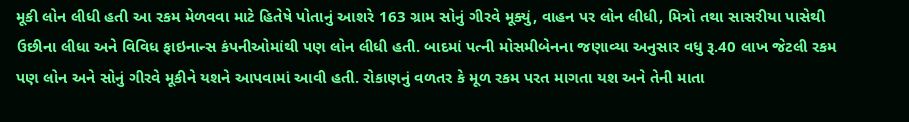મૂકી લોન લીધી હતી આ રકમ મેળવવા માટે હિતેષે પોતાનું આશરે 163 ગ્રામ સોનું ગીરવે મૂક્યું, વાહન પર લોન લીધી, મિત્રો તથા સાસરીયા પાસેથી ઉછીના લીધા અને વિવિધ ફાઇનાન્સ કંપનીઓમાંથી પણ લોન લીધી હતી. બાદમાં પત્ની મોસમીબેનના જણાવ્યા અનુસાર વધુ રૂ.40 લાખ જેટલી રકમ પણ લોન અને સોનું ગીરવે મૂકીને યશને આપવામાં આવી હતી. રોકાણનું વળતર કે મૂળ રકમ પરત માગતા યશ અને તેની માતા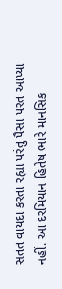સતત વાયદા કરતા રહ્યા પરંતુ પૈસા પરત આપ્યા નહીં. આ દરમિયાન હિતેષ ભારે માનસિક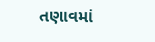તણાવમાં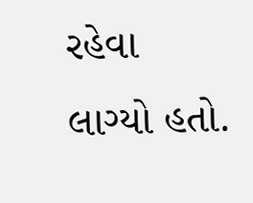રહેવા લાગ્યો હતો.